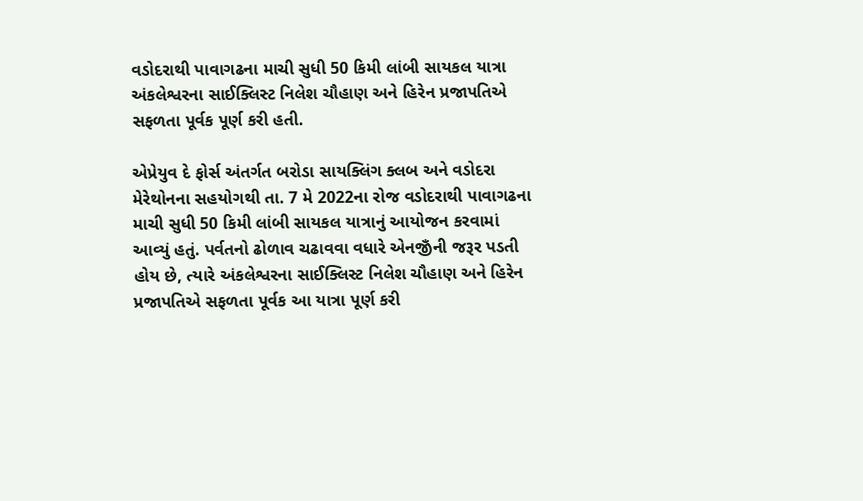વડોદરાથી પાવાગઢના માચી સુધી 50 કિમી લાંબી સાયકલ યાત્રા અંકલેશ્વરના સાઈક્લિસ્ટ નિલેશ ચૌહાણ અને હિરેન પ્રજાપતિએ સફળતા પૂર્વક પૂર્ણ કરી હતી.

એપ્રેયુવ દે ફોર્સ અંતર્ગત બરોડા સાયક્લિંગ ક્લબ અને વડોદરા મેરેથોનના સહયોગથી તા. 7 મે 2022ના રોજ વડોદરાથી પાવાગઢના માચી સુધી 50 કિમી લાંબી સાયકલ યાત્રાનું આયોજન કરવામાં આવ્યું હતું. પર્વતનો ઢોળાવ ચઢાવવા વધારે એનજીઁની જરૂર પડતી હોય છે, ત્યારે અંકલેશ્વરના સાઈક્લિસ્ટ નિલેશ ચૌહાણ અને હિરેન પ્રજાપતિએ સફળતા પૂર્વક આ યાત્રા પૂર્ણ કરી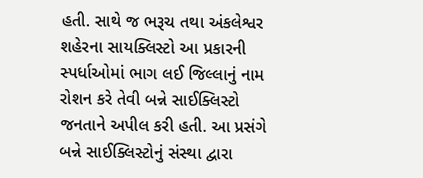હતી. સાથે જ ભરૂચ તથા અંકલેશ્વર શહેરના સાયક્લિસ્ટો આ પ્રકારની સ્પર્ધાઓમાં ભાગ લઈ જિલ્લાનું નામ રોશન કરે તેવી બન્ને સાઈક્લિસ્ટો જનતાને અપીલ કરી હતી. આ પ્રસંગે બન્ને સાઈક્લિસ્ટોનું સંસ્થા દ્વારા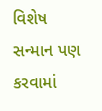વિશેષ સન્માન પણ કરવામાં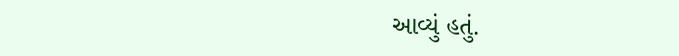આવ્યું હતું.